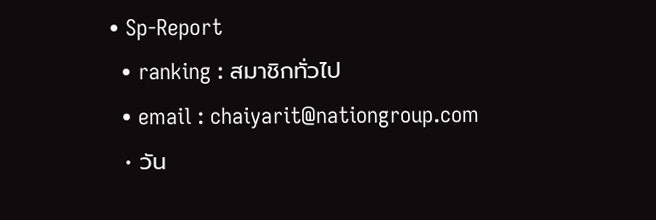• Sp-Report
  • ranking : สมาชิกทั่วไป
  • email : chaiyarit@nationgroup.com
  • วัน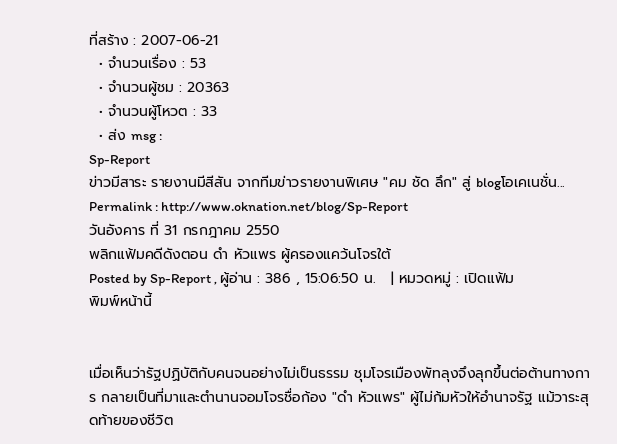ที่สร้าง : 2007-06-21
  • จำนวนเรื่อง : 53
  • จำนวนผู้ชม : 20363
  • จำนวนผู้โหวต : 33
  • ส่ง msg :
Sp-Report
ข่าวมีสาระ รายงานมีสีสัน จากทีมข่าวรายงานพิเศษ "คม ชัด ลึก" สู่ blogโอเคเนชั่น...
Permalink : http://www.oknation.net/blog/Sp-Report
วันอังคาร ที่ 31 กรกฎาคม 2550
พลิกแฟ้มคดีดังตอน ดำ หัวแพร ผู้ครองแคว้นโจรใต้
Posted by Sp-Report , ผู้อ่าน : 386 , 15:06:50 น.   | หมวดหมู่ : เปิดแฟ้ม
พิมพ์หน้านี้


เมื่อเห็นว่ารัฐปฏิบัติกับคนจนอย่างไม่เป็นธรรม ชุมโจรเมืองพัทลุงจึงลุกขึ้นต่อต้านทางการ กลายเป็นที่มาและตำนานจอมโจรชื่อก้อง "ดำ หัวแพร" ผู้ไม่ก้มหัวให้อำนาจรัฐ แม้วาระสุดท้ายของชีวิต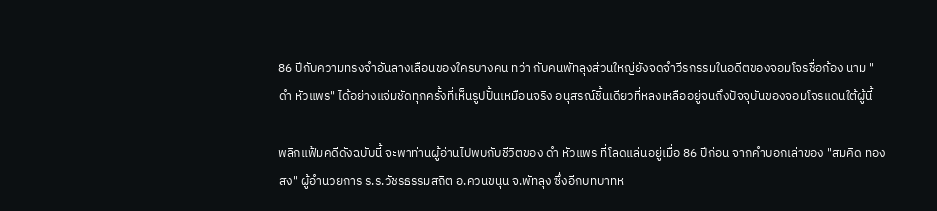86 ปีกับความทรงจำอันลางเลือนของใครบางคน ทว่า กับคนพัทลุงส่วนใหญ่ยังจดจำวีรกรรมในอดีตของจอมโจรชื่อก้อง นาม "ดำ หัวแพร" ได้อย่างแจ่มชัดทุกครั้งที่เห็นรูปปั้นเหมือนจริง อนุสรณ์ชิ้นเดียวที่หลงเหลืออยู่จนถึงปัจจุบันของจอมโจรแดนใต้ผู้นี้

พลิกแฟ้มคดีดังฉบับนี้ จะพาท่านผู้อ่านไปพบกับชีวิตของ ดำ หัวแพร ที่โลดแล่นอยู่เมื่อ 86 ปีก่อน จากคำบอกเล่าของ "สมคิด ทองสง" ผู้อำนวยการ ร.ร.วัชรธรรมสถิต อ.ควนขนุน จ.พัทลุง ซึ่งอีกบทบาทห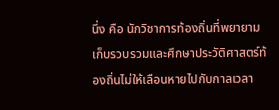นึ่ง คือ นักวิชาการท้องถิ่นที่พยายามเก็บรวบรวมและศึกษาประวัติศาสตร์ท้องถิ่นไม่ให้เลือนหายไปกับกาลเวลา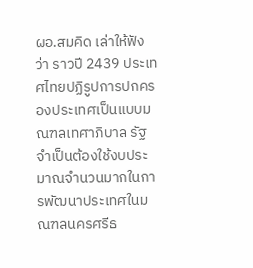ผอ.สมคิด เล่าให้ฟังว่า ราวปี 2439 ประเทศไทยปฏิรูปการปกครองประเทศเป็นแบบมณฑลเทศาภิบาล รัฐจำเป็นต้องใช้งบประมาณจำนวนมากในการพัฒนาประเทศในมณฑลนครศรีธ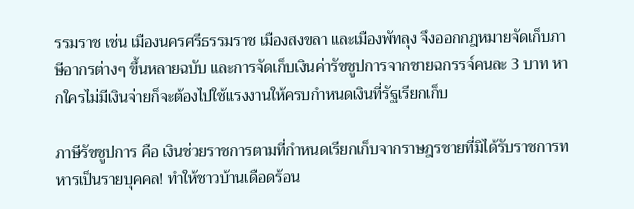รรมราช เช่น เมืองนครศรีธรรมราช เมืองสงขลา และเมืองพัทลุง จึงออกกฎหมายจัดเก็บภาษีอากรต่างๆ ขึ้นหลายฉบับ และการจัดเก็บเงินค่ารัชชูปการจากชายฉกรรจ์คนละ 3 บาท หากใครไม่มีเงินจ่ายก็จะต้องไปใช้แรงงานให้ครบกำหนดเงินที่รัฐเรียกเก็บ

ภาษีรัชชูปการ คือ เงินช่วยราชการตามที่กำหนดเรียกเก็บจากราษฎรชายที่มิได้รับราชการทหารเป็นรายบุคคล! ทำให้ชาวบ้านเดือดร้อน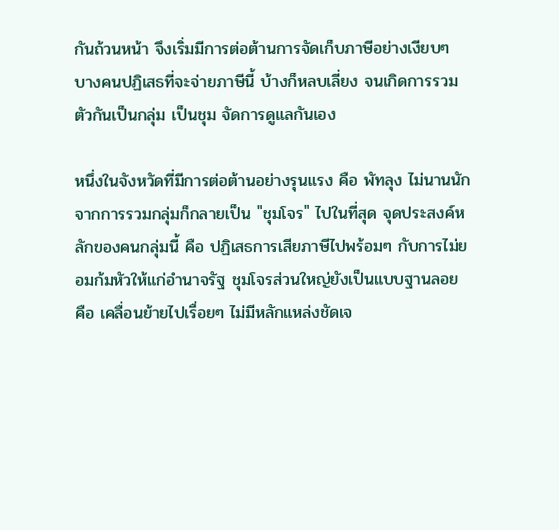กันถ้วนหน้า จึงเริ่มมีการต่อต้านการจัดเก็บภาษีอย่างเงียบๆ บางคนปฏิเสธที่จะจ่ายภาษีนี้ บ้างก็หลบเลี่ยง จนเกิดการรวมตัวกันเป็นกลุ่ม เป็นชุม จัดการดูแลกันเอง

หนึ่งในจังหวัดที่มีการต่อต้านอย่างรุนแรง คือ พัทลุง ไม่นานนักจากการรวมกลุ่มก็กลายเป็น "ชุมโจร" ไปในที่สุด จุดประสงค์หลักของคนกลุ่มนี้ คือ ปฏิเสธการเสียภาษีไปพร้อมๆ กับการไม่ยอมก้มหัวให้แก่อำนาจรัฐ ชุมโจรส่วนใหญ่ยังเป็นแบบฐานลอย คือ เคลื่อนย้ายไปเรื่อยๆ ไม่มีหลักแหล่งชัดเจ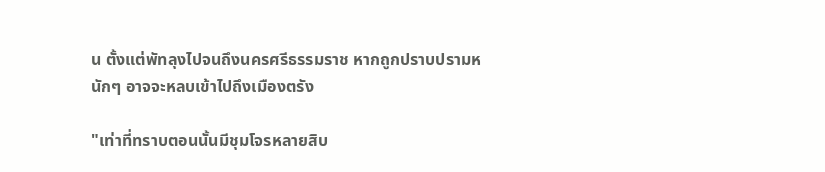น ตั้งแต่พัทลุงไปจนถึงนครศรีธรรมราช หากถูกปราบปรามหนักๆ อาจจะหลบเข้าไปถึงเมืองตรัง

"เท่าที่ทราบตอนนั้นมีชุมโจรหลายสิบ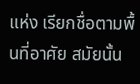แห่ง เรียกชื่อตามพื้นที่อาศัย สมัยนั้น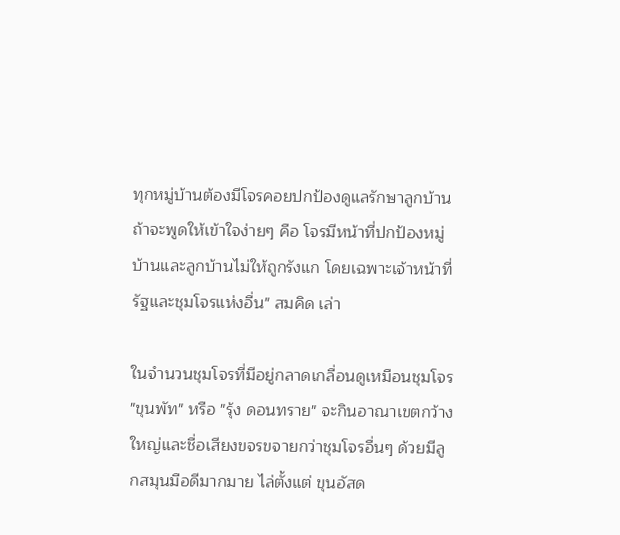ทุกหมู่บ้านต้องมีโจรคอยปกป้องดูแลรักษาลูกบ้าน ถ้าจะพูดให้เข้าใจง่ายๆ คือ โจรมีหน้าที่ปกป้องหมู่บ้านและลูกบ้านไม่ให้ถูกรังแก โดยเฉพาะเจ้าหน้าที่รัฐและชุมโจรแห่งอื่น" สมคิด เล่า

ในจำนวนชุมโจรที่มีอยู่กลาดเกลื่อนดูเหมือนชุมโจร "ขุนพัท" หรือ "รุ้ง ดอนทราย" จะกินอาณาเขตกว้างใหญ่และชื่อเสียงขจรขจายกว่าชุมโจรอื่นๆ ด้วยมีลูกสมุนมือดีมากมาย ไล่ตั้งแต่ ขุนอัสด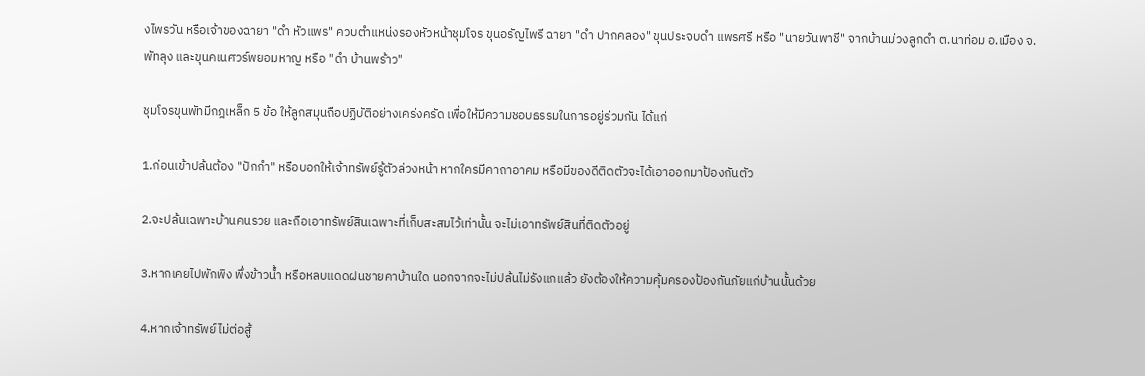งไพรวัน หรือเจ้าของฉายา "ดำ หัวแพร" ควบตำแหน่งรองหัวหน้าชุมโจร ขุนอรัญไพรี ฉายา "ดำ ปากคลอง" ขุนประจบดำ แพรศรี หรือ "นายวันพาชี" จากบ้านม่วงลูกดำ ต.นาท่อม อ.เมือง จ.พัทลุง และขุนคเนศวร์พยอมหาญ หรือ "ดำ บ้านพร้าว"

ชุมโจรขุนพัทมีกฎเหล็ก 5 ข้อ ให้ลูกสมุนถือปฏิบัติอย่างเคร่งครัด เพื่อให้มีความชอบธรรมในการอยู่ร่วมกัน ได้แก่

1.ก่อนเข้าปล้นต้อง "ปักกำ" หรือบอกให้เจ้าทรัพย์รู้ตัวล่วงหน้า หากใครมีคาถาอาคม หรือมีของดีติดตัวจะได้เอาออกมาป้องกันตัว

2.จะปล้นเฉพาะบ้านคนรวย และถือเอาทรัพย์สินเฉพาะที่เก็บสะสมไว้เท่านั้น จะไม่เอาทรัพย์สินที่ติดตัวอยู่

3.หากเคยไปพักพิง พึ่งข้าวน้ำ หรือหลบแดดฝนชายคาบ้านใด นอกจากจะไม่ปล้นไม่รังแกแล้ว ยังต้องให้ความคุ้มครองป้องกันภัยแก่บ้านนั้นด้วย

4.หากเจ้าทรัพย์ไม่ต่อสู้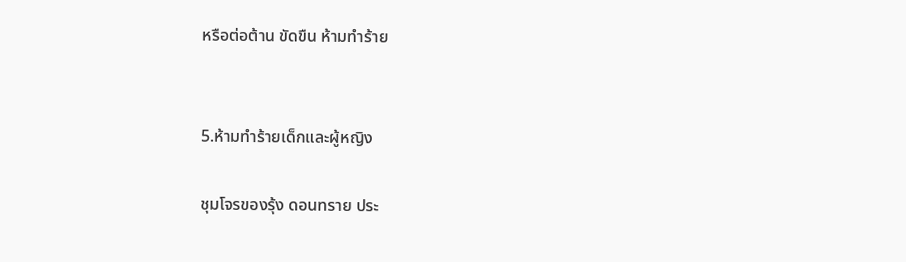หรือต่อต้าน ขัดขืน ห้ามทำร้าย


5.ห้ามทำร้ายเด็กและผู้หญิง

ชุมโจรของรุ้ง ดอนทราย ประ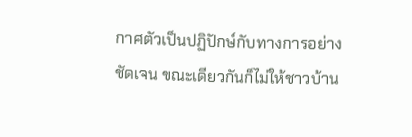กาศตัวเป็นปฏิปักษ์กับทางการอย่างชัดเจน ขณะเดียวกันก็ไม่ให้ชาวบ้าน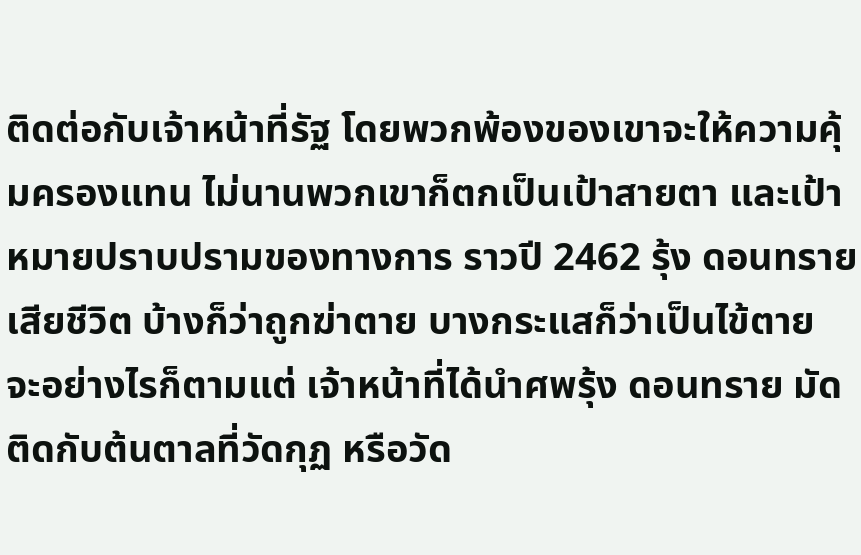ติดต่อกับเจ้าหน้าที่รัฐ โดยพวกพ้องของเขาจะให้ความคุ้มครองแทน ไม่นานพวกเขาก็ตกเป็นเป้าสายตา และเป้าหมายปราบปรามของทางการ ราวปี 2462 รุ้ง ดอนทราย เสียชีวิต บ้างก็ว่าถูกฆ่าตาย บางกระแสก็ว่าเป็นไข้ตาย จะอย่างไรก็ตามแต่ เจ้าหน้าที่ได้นำศพรุ้ง ดอนทราย มัดติดกับต้นตาลที่วัดกุฏ หรือวัด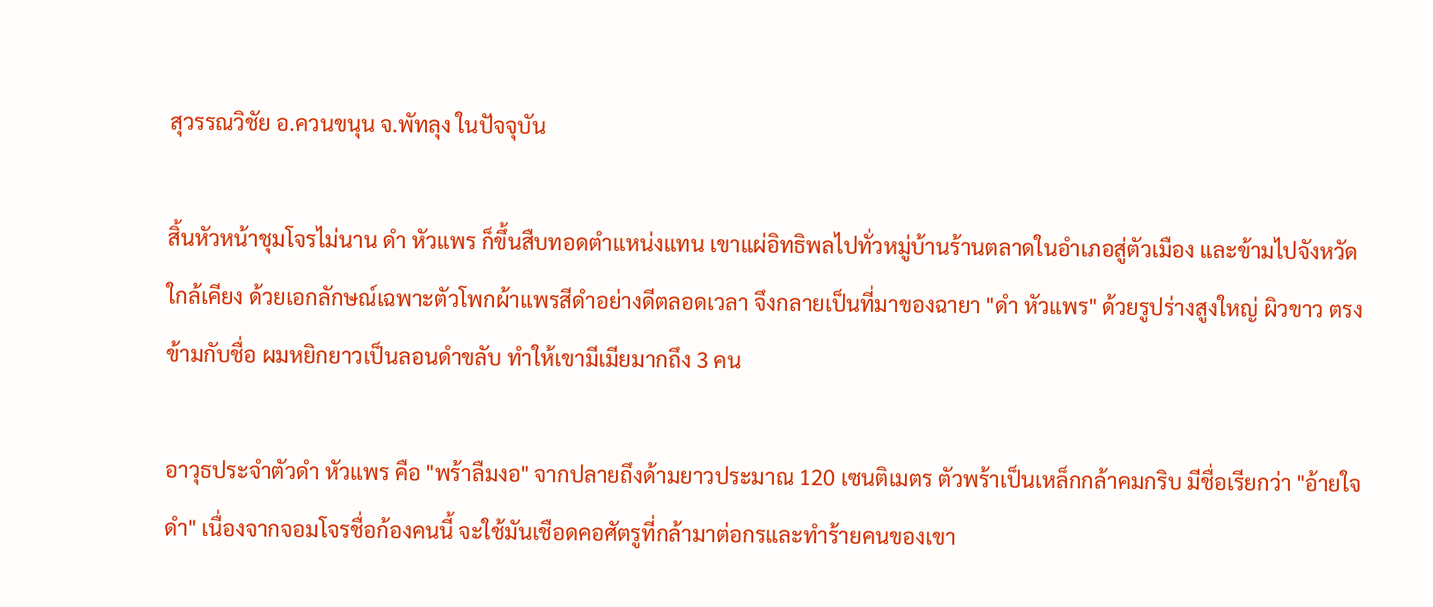สุวรรณวิชัย อ.ควนขนุน จ.พัทลุง ในปัจจุบัน

สิ้นหัวหน้าชุมโจรไม่นาน ดำ หัวแพร ก็ขึ้นสืบทอดตำแหน่งแทน เขาแผ่อิทธิพลไปทั่วหมู่บ้านร้านตลาดในอำเภอสู่ตัวเมือง และข้ามไปจังหวัดใกล้เคียง ด้วยเอกลักษณ์เฉพาะตัวโพกผ้าแพรสีดำอย่างดีตลอดเวลา จึงกลายเป็นที่มาของฉายา "ดำ หัวแพร" ด้วยรูปร่างสูงใหญ่ ผิวขาว ตรงข้ามกับชื่อ ผมหยิกยาวเป็นลอนดำขลับ ทำให้เขามีเมียมากถึง 3 คน

อาวุธประจำตัวดำ หัวแพร คือ "พร้าลืมงอ" จากปลายถึงด้ามยาวประมาณ 120 เซนติเมตร ตัวพร้าเป็นเหล็กกล้าคมกริบ มีชื่อเรียกว่า "อ้ายใจดำ" เนื่องจากจอมโจรชื่อก้องคนนี้ จะใช้มันเชือดคอศัตรูที่กล้ามาต่อกรและทำร้ายคนของเขา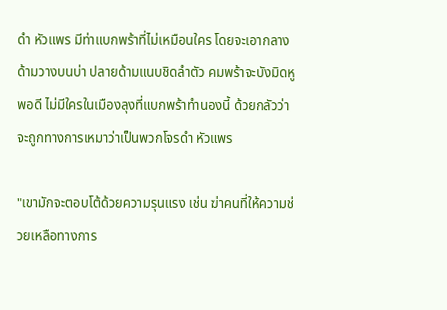ดำ หัวแพร มีท่าแบกพร้าที่ไม่เหมือนใคร โดยจะเอากลางด้ามวางบนบ่า ปลายด้ามแนบชิดลำตัว คมพร้าจะบังมิดหูพอดี ไม่มีใครในเมืองลุงที่แบกพร้าทำนองนี้ ด้วยกลัวว่าจะถูกทางการเหมาว่าเป็นพวกโจรดำ หัวแพร

"เขามักจะตอบโต้ด้วยความรุนแรง เช่น ฆ่าคนที่ให้ความช่วยเหลือทางการ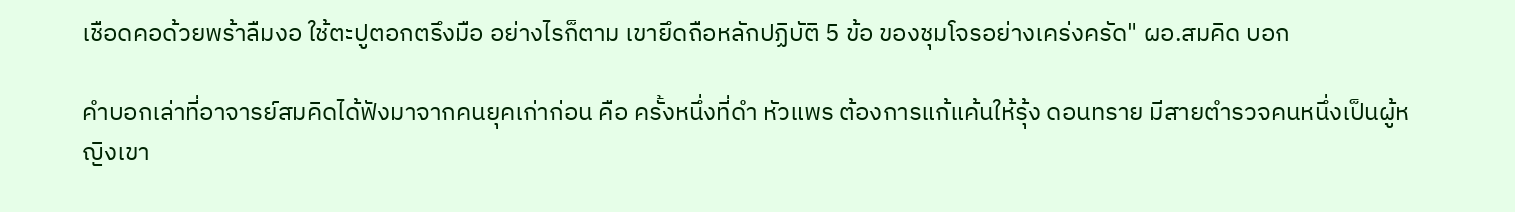เชือดคอด้วยพร้าลืมงอ ใช้ตะปูตอกตรึงมือ อย่างไรก็ตาม เขายึดถือหลักปฏิบัติ 5 ข้อ ของชุมโจรอย่างเคร่งครัด" ผอ.สมคิด บอก

คำบอกเล่าที่อาจารย์สมคิดได้ฟังมาจากคนยุคเก่าก่อน คือ ครั้งหนึ่งที่ดำ หัวแพร ต้องการแก้แค้นให้รุ้ง ดอนทราย มีสายตำรวจคนหนึ่งเป็นผู้หญิงเขา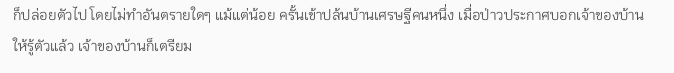ก็ปล่อยตัวไป โดยไม่ทำอันตรายใดๆ แม้แต่น้อย ครั้นเข้าปล้นบ้านเศรษฐีคนหนึ่ง เมื่อป่าวประกาศบอกเจ้าของบ้านให้รู้ตัวแล้ว เจ้าของบ้านก็เตรียม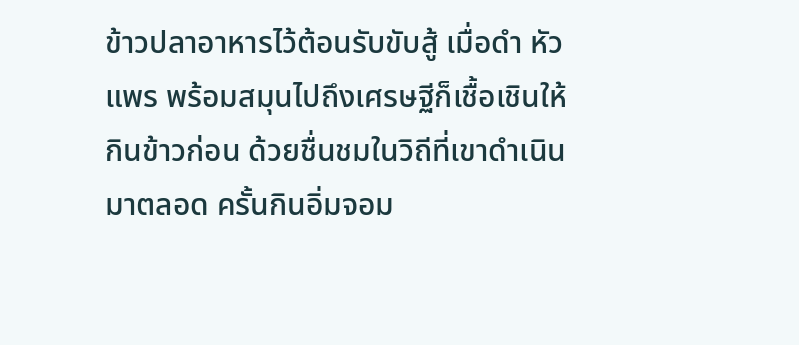ข้าวปลาอาหารไว้ต้อนรับขับสู้ เมื่อดำ หัวแพร พร้อมสมุนไปถึงเศรษฐีก็เชื้อเชินให้กินข้าวก่อน ด้วยชื่นชมในวิถีที่เขาดำเนินมาตลอด ครั้นกินอิ่มจอม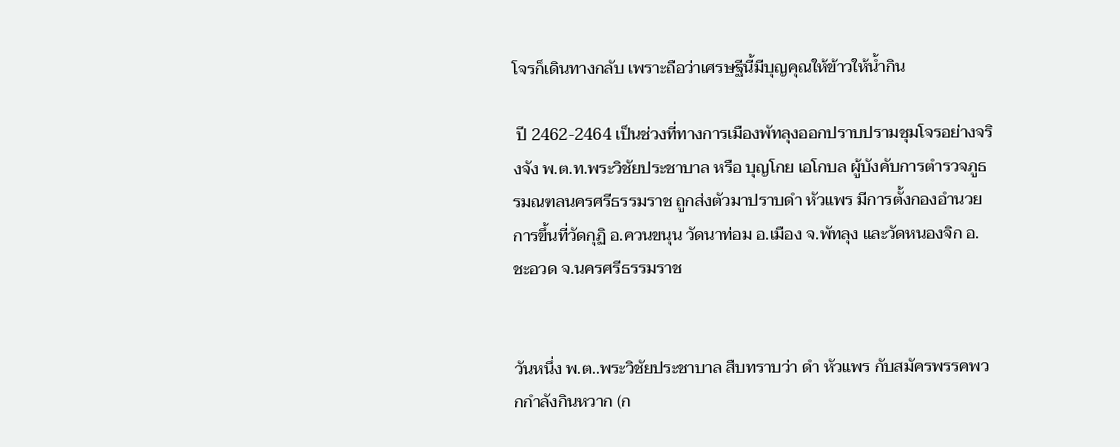โจรก็เดินทางกลับ เพราะถือว่าเศรษฐีนี้มีบุญคุณให้ข้าวให้น้ำกิน

 ปี 2462-2464 เป็นช่วงที่ทางการเมืองพัทลุงออกปราบปรามชุมโจรอย่างจริงจัง พ.ต.ท.พระวิชัยประชาบาล หรือ บุญโกย เอโกบล ผู้บังคับการตำรวจภูธรมณฑลนครศรีธรรมราช ถูกส่งตัวมาปราบดำ หัวแพร มีการตั้งกองอำนวยการขึ้นที่วัดกุฏิ อ.ควนขนุน วัดนาท่อม อ.เมือง จ.พัทลุง และวัดหนองจิก อ.ชะอวด จ.นครศรีธรรมราช


วันหนึ่ง พ.ต..พระวิชัยประชาบาล สืบทราบว่า ดำ หัวแพร กับสมัครพรรคพวกกำลังกินหวาก (ก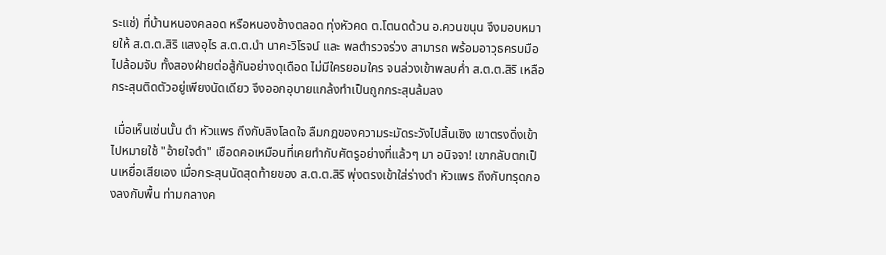ระแช่) ที่บ้านหนองคลอด หรือหนองช้างตลอด ทุ่งหัวคด ต.โตนดด้วน อ.ควนขนุน จึงมอบหมายให้ ส.ต.ต.สิริ แสงอุไร ส.ต.ต.นำ นาคะวิโรจน์ และ พลตำรวจร่วง สามารถ พร้อมอาวุธครบมือไปล้อมจับ ทั้งสองฝ่ายต่อสู้กันอย่างดุเดือด ไม่มีใครยอมใคร จนล่วงเข้าพลบค่ำ ส.ต.ต.สิริ เหลือกระสุนติดตัวอยู่เพียงนัดเดียว จึงออกอุบายแกล้งทำเป็นถูกกระสุนล้มลง

 เมื่อเห็นเช่นนั้น ดำ หัวแพร ถึงกับลิงโลดใจ ลืมกฎของความระมัดระวังไปสิ้นเชิง เขาตรงดิ่งเข้าไปหมายใช้ "อ้ายใจดำ" เชือดคอเหมือนที่เคยทำกับศัตรูอย่างที่แล้วๆ มา อนิจจา! เขากลับตกเป็นเหยื่อเสียเอง เมื่อกระสุนนัดสุดท้ายของ ส.ต.ต.สิริ พุ่งตรงเข้าใส่ร่างดำ หัวแพร ถึงกับทรุดกองลงกับพื้น ท่ามกลางค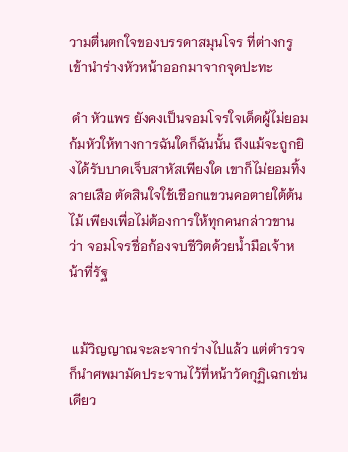วามตื่นตกใจของบรรดาสมุนโจร ที่ต่างกรูเข้านำร่างหัวหน้าออกมาจากจุดปะทะ

 ดำ หัวแพร ยังคงเป็นจอมโจรใจเด็ดผู้ไม่ยอมก้มหัวให้ทางการฉันใดก็ฉันนั้น ถึงแม้จะถูกยิงได้รับบาดเจ็บสาหัสเพียงใด เขาก็ไม่ยอมทิ้งลายเสือ ตัดสินใจใช้เชือกแขวนคอตายใต้ต้นไม้ เพียงเพื่อไม่ต้องการให้ทุกคนกล่าวขานว่า จอมโจรชื่อก้องจบชีวิตด้วยน้ำมือเจ้าหน้าที่รัฐ


 แม้วิญญาณจะละจากร่างไปแล้ว แต่ตำรวจก็นำศพมามัดประจานไว้ที่หน้าวัดกุฏิเฉกเช่นเดียว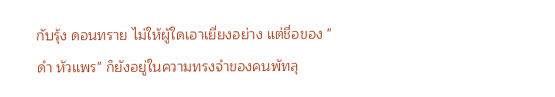กับรุ้ง ดอนทราย ไม่ให้ผู้ใดเอาเยี่ยงอย่าง แต่ชื่อของ "ดำ หัวแพร" ก็ยังอยู่ในความทรงจำของคนพัทลุ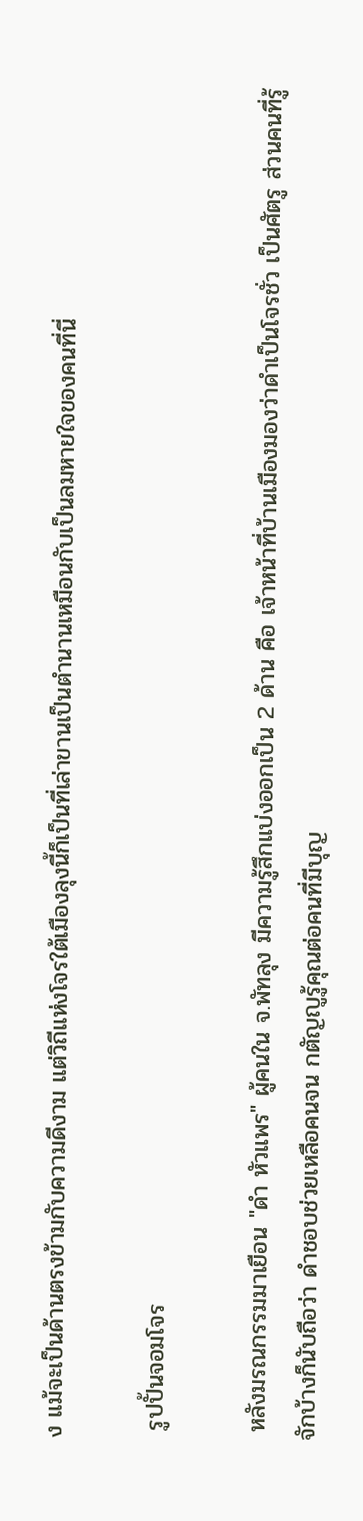ง แม้จะเป็นด้านตรงข้ามกับความดีงาม แต่วิถีแห่งโจรใต้เมืองลุงนี้ก็เป็นที่เล่าขานเป็นตำนานเหมือนกับเป็นลมหายใจของคนที่นี่

 รูปปั้นจอมโจร

 หลังมรณกรรมมาเยือน "ดำ หัวแพร" ผู้คนใน จ.พัทลุง มีความรู้สึกแบ่งออกเป็น 2 ด้าน คือ เจ้าหน้าที่บ้านเมืองมองว่าดำเป็นโจรชั่ว เป็นศัตรู ส่วนคนที่รู้จักบ้างก็นับถือว่า ดำชอบช่วยเหลือคนจน กตัญญูรู้คุณต่อคนที่มีบุญ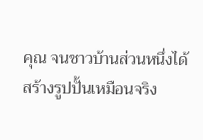คุณ จนชาวบ้านส่วนหนึ่งได้สร้างรูปปั้นเหมือนจริง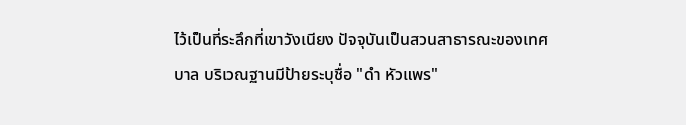ไว้เป็นที่ระลึกที่เขาวังเนียง ปัจจุบันเป็นสวนสาธารณะของเทศบาล บริเวณฐานมีป้ายระบุชื่อ "ดำ หัวแพร"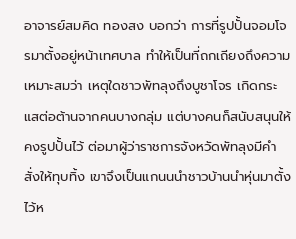อาจารย์สมคิด ทองสง บอกว่า การที่รูปปั้นจอมโจรมาตั้งอยู่หน้าเทศบาล ทำให้เป็นที่ถกเถียงถึงความเหมาะสมว่า เหตุใดชาวพัทลุงถึงบูชาโจร เกิดกระแสต่อต้านจากคนบางกลุ่ม แต่บางคนก็สนับสนุนให้คงรูปปั้นไว้ ต่อมาผู้ว่าราชการจังหวัดพัทลุงมีคำสั่งให้ทุบทิ้ง เขาจึงเป็นแกนนนำชาวบ้านนำหุ่นมาตั้งไว้ห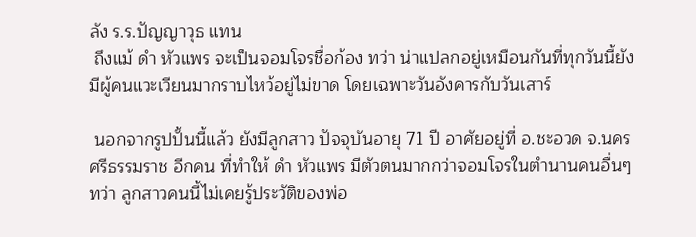ลัง ร.ร.ปัญญาวุธ แทน
 ถึงแม้ ดำ หัวแพร จะเป็นจอมโจรชื่อก้อง ทว่า น่าแปลกอยู่เหมือนกันที่ทุกวันนี้ยังมีผู้คนแวะเวียนมากราบไหว้อยู่ไม่ขาด โดยเฉพาะวันอังคารกับวันเสาร์

 นอกจากรูปปั้นนี้แล้ว ยังมีลูกสาว ปัจจุบันอายุ 71 ปี อาศัยอยู่ที่ อ.ชะอวด จ.นครศรีธรรมราช อีกคน ที่ทำให้ ดำ หัวแพร มีตัวตนมากกว่าจอมโจรในตำนานคนอื่นๆ ทว่า ลูกสาวคนนี้ไม่เคยรู้ประวัติของพ่อ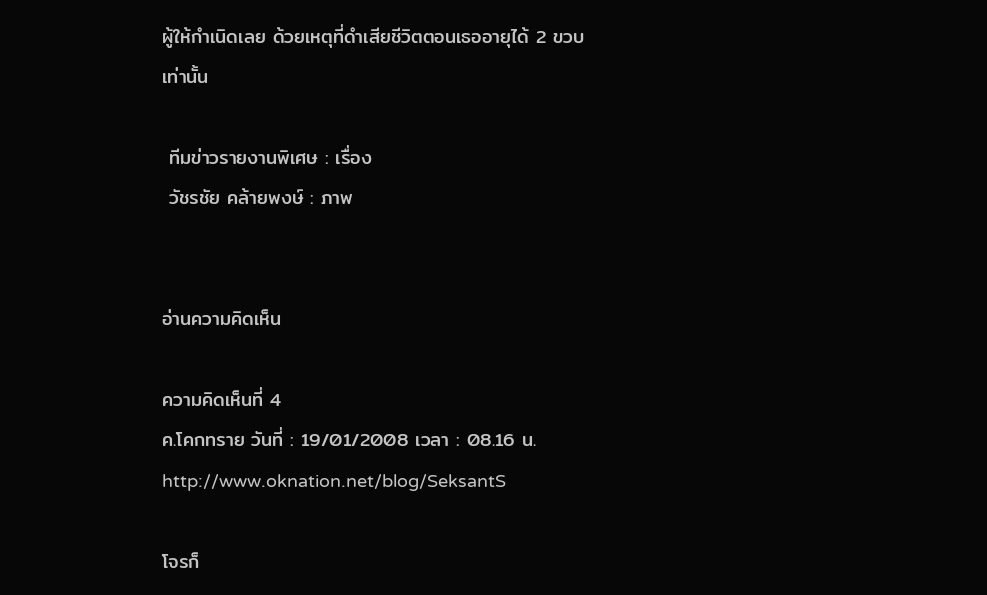ผู้ให้กำเนิดเลย ด้วยเหตุที่ดำเสียชีวิตตอนเธออายุได้ 2 ขวบเท่านั้น

 ทีมข่าวรายงานพิเศษ : เรื่อง
 วัชรชัย คล้ายพงษ์ : ภาพ


อ่านความคิดเห็น

ความคิดเห็นที่ 4
ค.โคกทราย วันที่ : 19/01/2008 เวลา : 08.16 น.
http://www.oknation.net/blog/SeksantS

โจรก็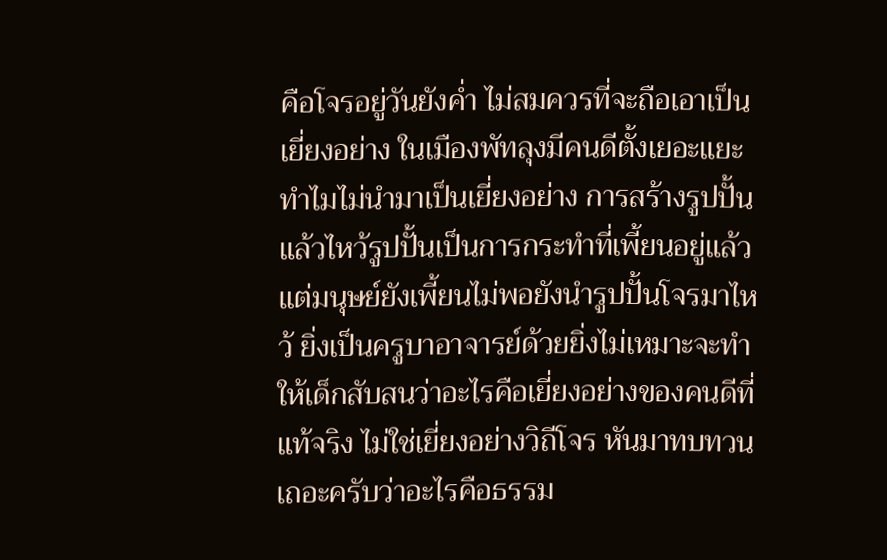คือโจรอยู่วันยังค่ำ ไม่สมควรที่จะถือเอาเป็นเยี่ยงอย่าง ในเมืองพัทลุงมีคนดีตั้งเยอะแยะ ทำไมไม่นำมาเป็นเยี่ยงอย่าง การสร้างรูปปั้นแล้วไหว้รูปปั้นเป็นการกระทำที่เพี้ยนอยู่แล้ว แต่มนุษย์ยังเพี้ยนไม่พอยังนำรูปปั้นโจรมาไหว้ ยิ่งเป็นครูบาอาจารย์ด้วยยิ่งไม่เหมาะจะทำให้เด็กสับสนว่าอะไรคือเยี่ยงอย่างของคนดีที่แท้จริง ไม่ใช่เยี่ยงอย่างวิถีโจร หันมาทบทวนเถอะครับว่าอะไรคือธรรม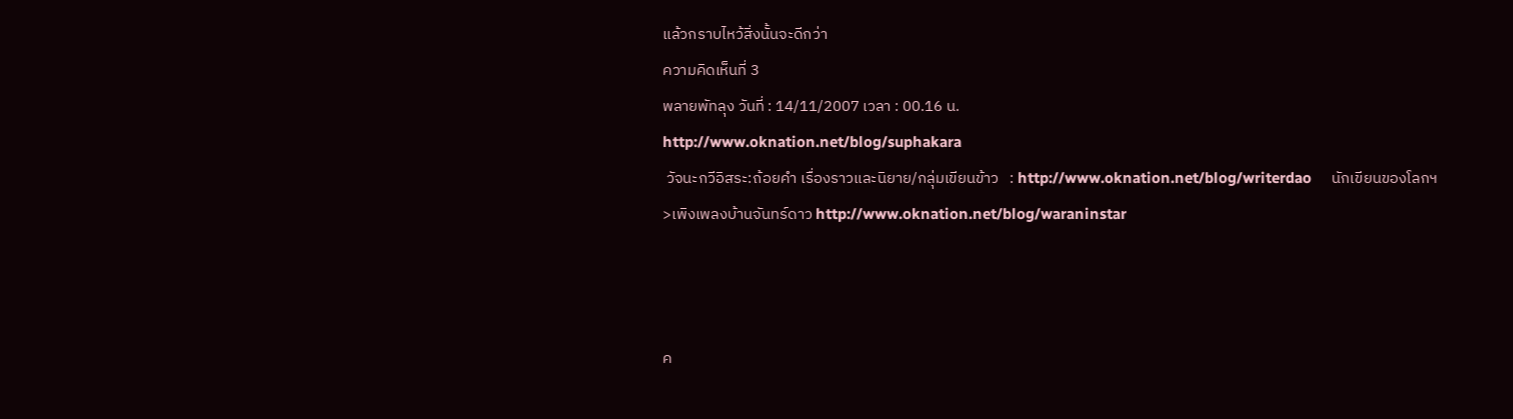แล้วกราบไหว้สิ่งนั้นจะดีกว่า
ความคิดเห็นที่ 3
พลายพัทลุง วันที่ : 14/11/2007 เวลา : 00.16 น.
http://www.oknation.net/blog/suphakara
 วัจนะกวีอิสระ:ถ้อยคำ เรื่องราวและนิยาย/กลุ่มเขียนข้าว   : http://www.oknation.net/blog/writerdao     นักเขียนของโลกฯ        >เพิงเพลงบ้านจันทร์ดาว http://www.oknation.net/blog/waraninstar



ค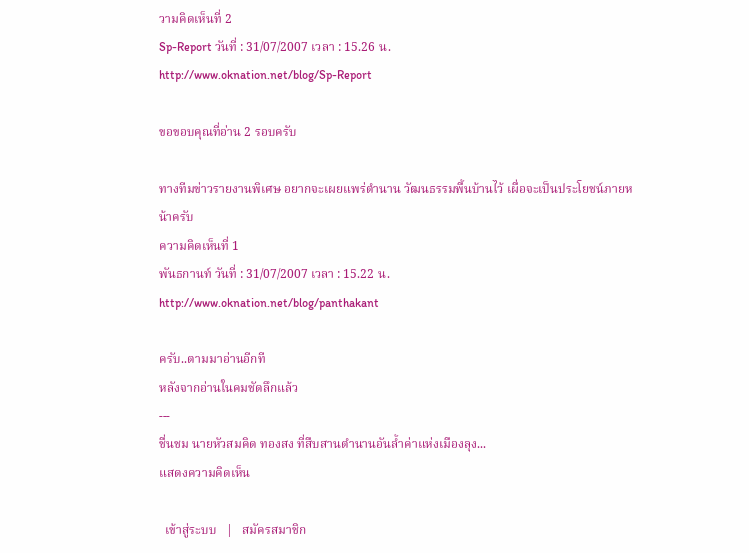วามคิดเห็นที่ 2
Sp-Report วันที่ : 31/07/2007 เวลา : 15.26 น.
http://www.oknation.net/blog/Sp-Report

ขอขอบคุณที่อ่าน 2 รอบครับ

ทางทีมข่าวรายงานพิเศษ อยากจะเผยแพร่ตำนาน วัฒนธรรมพื้นบ้านไว้ เผื่อจะเป็นประโยชน์ภายหน้าครับ
ความคิดเห็นที่ 1
พันธกานท์ วันที่ : 31/07/2007 เวลา : 15.22 น.
http://www.oknation.net/blog/panthakant

ครับ..ตามมาอ่านอีกที
หลังจากอ่านในคมชัดลึกแล้ว
---
ชื่นชม นายหัวสมคิด ทองสง ที่สืบสานตำนานอันล้ำค่าแห่งเมืองลุง...
แสดงความคิดเห็น

  เข้าสู่ระบบ   |   สมัครสมาชิก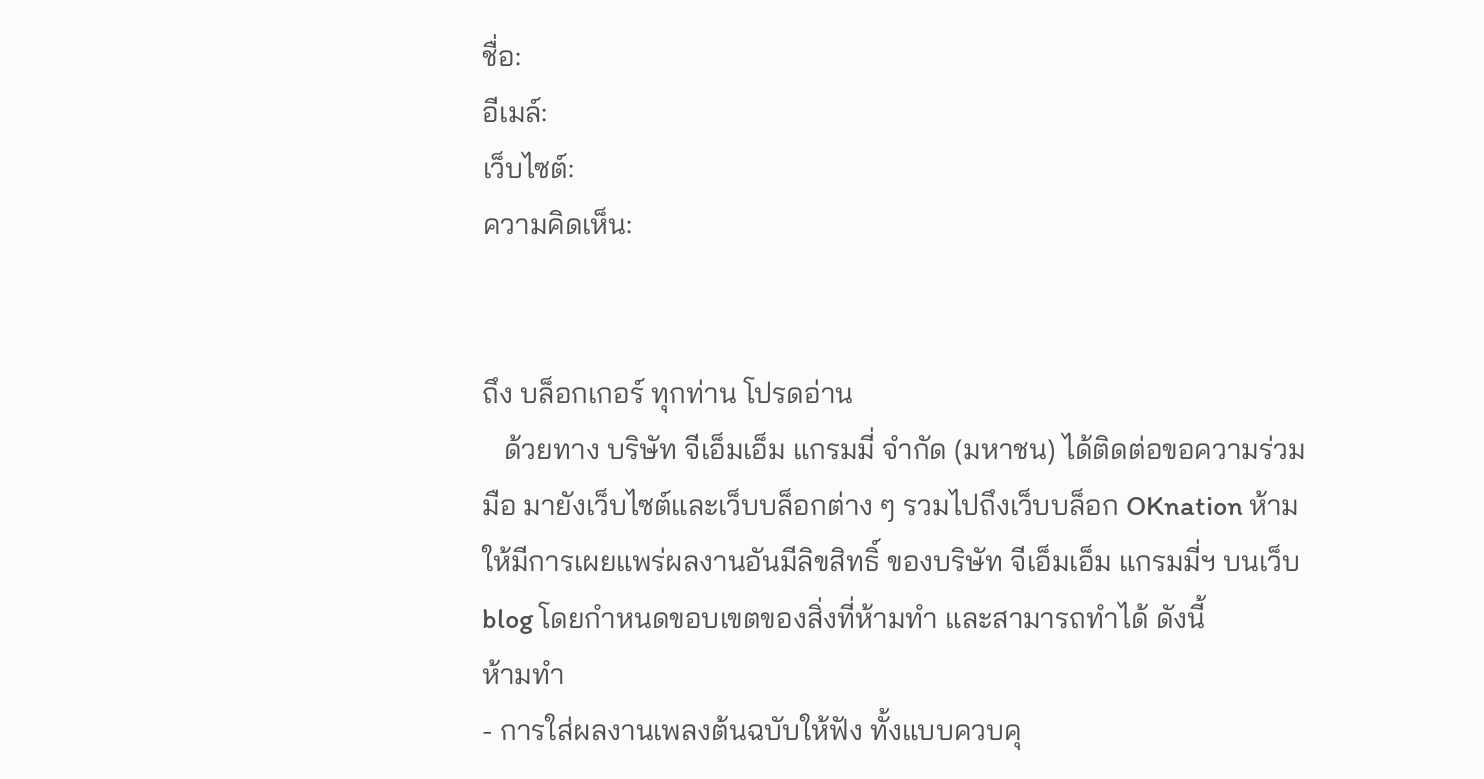ชื่อ:
อีเมล์:
เว็บไซต์:
ความคิดเห็น:


ถึง บล็อกเกอร์ ทุกท่าน โปรดอ่าน
   ด้วยทาง บริษัท จีเอ็มเอ็ม แกรมมี่ จำกัด (มหาชน) ได้ติดต่อขอความร่วมมือ มายังเว็บไซต์และเว็บบล็อกต่าง ๆ รวมไปถึงเว็บบล็อก OKnation ห้ามให้มีการเผยแพร่ผลงานอันมีลิขสิทธิ์ ของบริษัท จีเอ็มเอ็ม แกรมมี่ฯ บนเว็บ blog โดยกำหนดขอบเขตของสิ่งที่ห้ามทำ และสามารถทำได้ ดังนี้
ห้ามทำ
- การใส่ผลงานเพลงต้นฉบับให้ฟัง ทั้งแบบควบคุ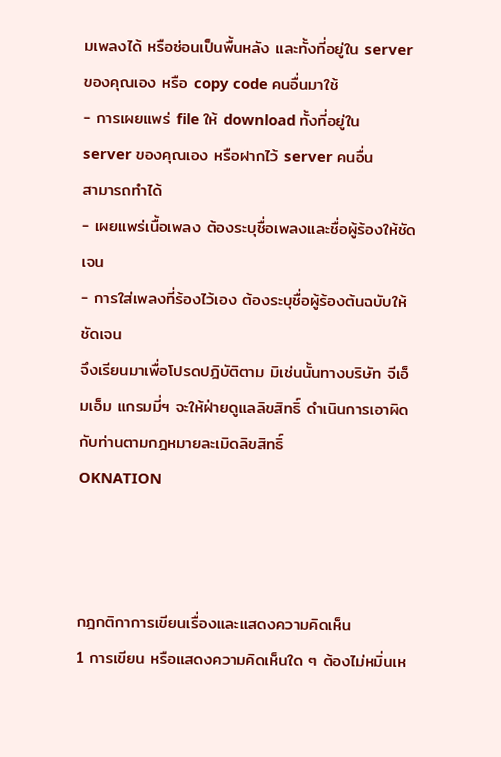มเพลงได้ หรือซ่อนเป็นพื้นหลัง และทั้งที่อยู่ใน server ของคุณเอง หรือ copy code คนอื่นมาใช้
- การเผยแพร่ file ให้ download ทั้งที่อยู่ใน server ของคุณเอง หรือฝากไว้ server คนอื่น
สามารถทำได้
- เผยแพร่เนื้อเพลง ต้องระบุชื่อเพลงและชื่อผู้ร้องให้ชัดเจน
- การใส่เพลงที่ร้องไว้เอง ต้องระบุชื่อผู้ร้องต้นฉบับให้ชัดเจน
จึงเรียนมาเพื่อโปรดปฎิบัติตาม มิเช่นนั้นทางบริษัท จีเอ็มเอ็ม แกรมมี่ฯ จะให้ฝ่ายดูแลลิขสิทธิ์ ดำเนินการเอาผิดกับท่านตามกฎหมายละเมิดลิขสิทธิ์
OKNATION



กฎกติกาการเขียนเรื่องและแสดงความคิดเห็น
1 การเขียน หรือแสดงความคิดเห็นใด ๆ ต้องไม่หมิ่นเห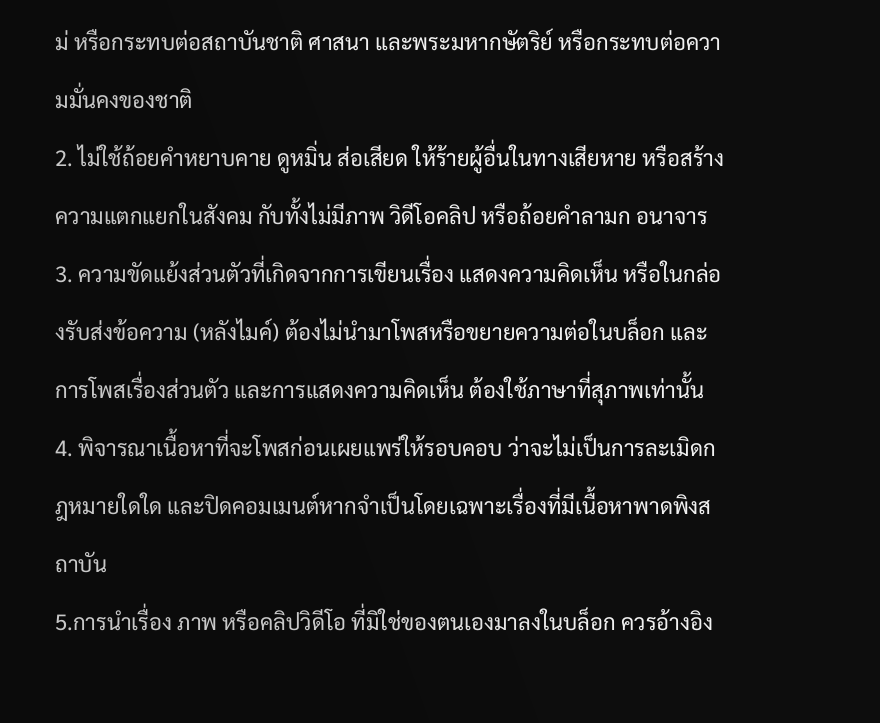ม่ หรือกระทบต่อสถาบันชาติ ศาสนา และพระมหากษัตริย์ หรือกระทบต่อความมั่นคงของชาติ
2. ไม่ใช้ถ้อยคำหยาบคาย ดูหมิ่น ส่อเสียด ให้ร้ายผู้อื่นในทางเสียหาย หรือสร้างความแตกแยกในสังคม กับทั้งไม่มีภาพ วิดีโอคลิป หรือถ้อยคำลามก อนาจาร
3. ความขัดแย้งส่วนตัวที่เกิดจากการเขียนเรื่อง แสดงความคิดเห็น หรือในกล่องรับส่งข้อความ (หลังไมค์) ต้องไม่นำมาโพสหรือขยายความต่อในบล็อก และการโพสเรื่องส่วนตัว และการแสดงความคิดเห็น ต้องใช้ภาษาที่สุภาพเท่านั้น
4. พิจารณาเนื้อหาที่จะโพสก่อนเผยแพร่ให้รอบคอบ ว่าจะไม่เป็นการละเมิดกฎหมายใดใด และปิดคอมเมนต์หากจำเป็นโดยเฉพาะเรื่องที่มีเนื้อหาพาดพิงสถาบัน
5.การนำเรื่อง ภาพ หรือคลิปวิดีโอ ที่มิใช่ของตนเองมาลงในบล็อก ควรอ้างอิง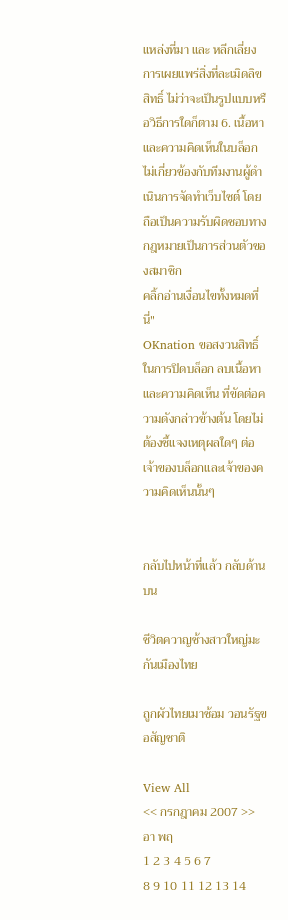แหล่งที่มา และ หลีกเลี่ยงการเผยแพร่สิ่งที่ละเมิดลิขสิทธิ์ ไม่ว่าจะเป็นรูปแบบหรือวิธีการใดก็ตาม 6. เนื้อหาและความคิดเห็นในบล็อก ไม่เกี่ยวข้องกับทีมงานผู้ดำเนินการจัดทำเว็บไซต์ โดยถือเป็นความรับผิดชอบทางกฎหมายเป็นการส่วนตัวของสมาชิก
คลิ้กอ่านเงื่อนไขทั้งหมดที่นี่"
OKnation ขอสงวนสิทธิ์ในการปิดบล็อก ลบเนื้อหาและความคิดเห็น ที่ขัดต่อความดังกล่าวข้างต้น โดยไม่ต้องชี้แจงเหตุผลใดๆ ต่อเจ้าของบล็อกและเจ้าของความคิดเห็นนั้นๆ


กลับไปหน้าที่แล้ว กลับด้านบน

ชีวิตควาญช้างสาวใหญ่มะกันเมืองไทย

ถูกผัวไทยเมาซ้อม วอนรัฐขอสัญชาติ

View All
<< กรกฎาคม 2007 >>
อา พฤ
1 2 3 4 5 6 7
8 9 10 11 12 13 14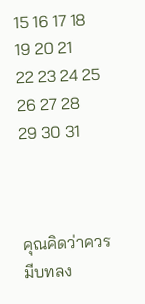15 16 17 18 19 20 21
22 23 24 25 26 27 28
29 30 31



คุณคิดว่าควรมีบทลง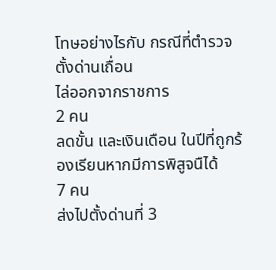โทษอย่างไรกับ กรณีที่ตำรวจตั้งด่านเถื่อน
ไล่ออกจากราชการ
2 คน
ลดขั้น และเงินเดือน ในปีที่ถูกร้องเรียนหากมีการพิสูจนืได้
7 คน
ส่งไปตั้งด่านที่ 3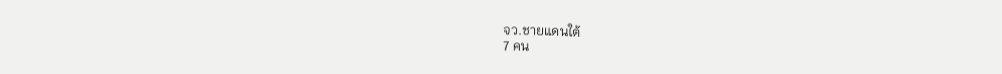จว.ชายแดนใต้
7 คน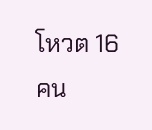โหวต 16 คน